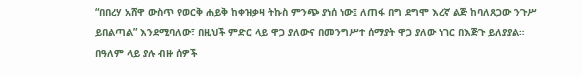“በበረሃ አሸዋ ውስጥ የወርቅ ሐይቅ ከቀዝቃዛ ትኩስ ምንጭ ያነሰ ነው፤ ለጠፋ በግ ደግሞ እረኛ ልጅ ከባለጸጋው ንጉሥ ይበልጣል” እንደሚባለው፣ በዚህች ምድር ላይ ዋጋ ያለውና በመንግሥተ ሰማያት ዋጋ ያለው ነገር በእጅጉ ይለያያል። በዓለም ላይ ያሉ ብዙ ሰዎች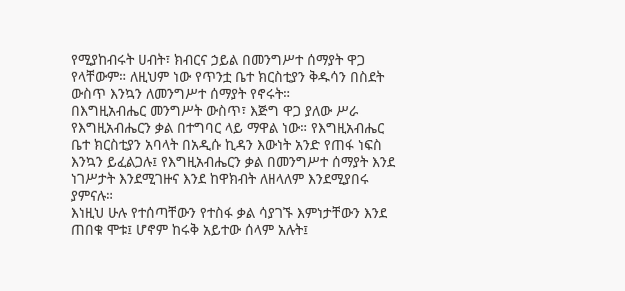የሚያከብሩት ሀብት፣ ክብርና ኃይል በመንግሥተ ሰማያት ዋጋ የላቸውም። ለዚህም ነው የጥንቷ ቤተ ክርስቲያን ቅዱሳን በስደት ውስጥ እንኳን ለመንግሥተ ሰማያት የኖሩት።
በእግዚአብሔር መንግሥት ውስጥ፣ እጅግ ዋጋ ያለው ሥራ የእግዚአብሔርን ቃል በተግባር ላይ ማዋል ነው። የእግዚአብሔር ቤተ ክርስቲያን አባላት በአዲሱ ኪዳን እውነት አንድ የጠፋ ነፍስ እንኳን ይፈልጋሉ፤ የእግዚአብሔርን ቃል በመንግሥተ ሰማያት እንደ ነገሥታት እንደሚገዙና እንደ ከዋክብት ለዘላለም እንደሚያበሩ ያምናሉ።
እነዚህ ሁሉ የተሰጣቸውን የተስፋ ቃል ሳያገኙ እምነታቸውን እንደ ጠበቁ ሞቱ፤ ሆኖም ከሩቅ አይተው ሰላም አሉት፤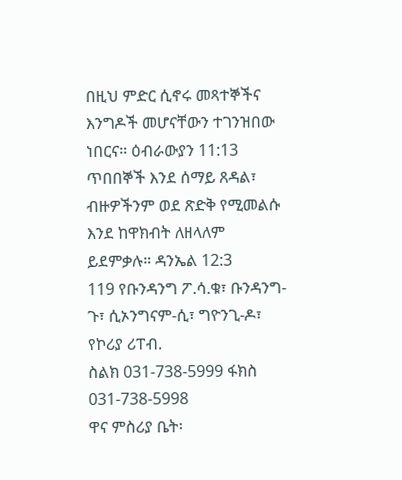በዚህ ምድር ሲኖሩ መጻተኞችና እንግዶች መሆናቸውን ተገንዝበው ነበርና። ዕብራውያን 11:13
ጥበበኞች እንደ ሰማይ ጸዳል፣ ብዙዎችንም ወደ ጽድቅ የሚመልሱ እንደ ከዋክብት ለዘላለም ይደምቃሉ። ዳንኤል 12:3
119 የቡንዳንግ ፖ.ሳ.ቁ፣ ቡንዳንግ-ጉ፣ ሲኦንግናም-ሲ፣ ግዮንጊ-ዶ፣ የኮሪያ ሪፐብ.
ስልክ 031-738-5999 ፋክስ 031-738-5998
ዋና ምስሪያ ቤት፡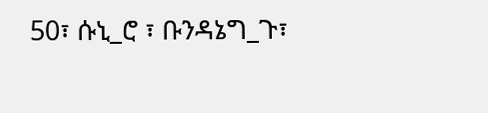50፣ ሱኒ_ሮ ፣ ቡንዳኔግ_ጉ፣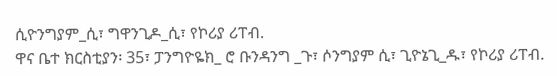ሲዮንግያም_ሲ፣ ግዋንጊዶ_ሲ፣ የኮሪያ ሪፐብ.
ዋና ቤተ ክርስቲያን፡ 35፣ ፓንግዮዬክ_ ሮ ቡንዳንግ _ጉ፣ ሶንግያም ሲ፣ ጊዮኔጊ_ዱ፣ የኮሪያ ሪፐብ.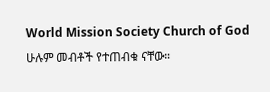World Mission Society Church of God ሁሉም መብቶች የተጠብቁ ናቸው።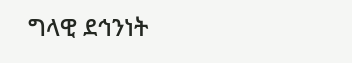ግላዊ ደኅንነት